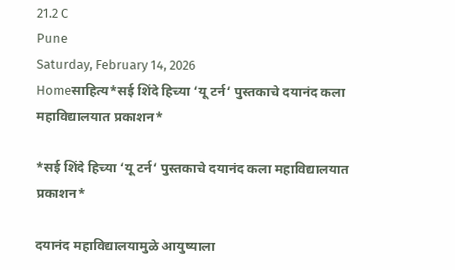21.2 C
Pune
Saturday, February 14, 2026
Homeसाहित्य*सई शिंदे हिच्या ‘यू टर्न‘ पुस्तकाचे दयानंद कला महाविद्यालयात प्रकाशन*

*सई शिंदे हिच्या ‘यू टर्न‘ पुस्तकाचे दयानंद कला महाविद्यालयात प्रकाशन*

दयानंद महाविद्यालयामुळे आयुष्याला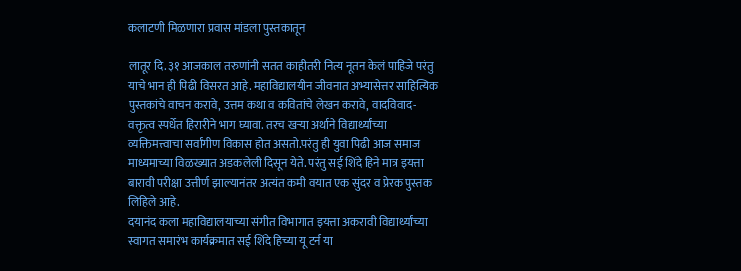कलाटणी मिळणारा प्रवास मांडला पुस्तकातून

लातूर दि. ३१ आजकाल तरुणांनी सतत काहीतरी नित्य नूतन केलं पाहिजे परंतु याचे भान ही पिढी विसरत आहे. महाविद्यालयीन जीवनात अभ्यासेत्तर साहित्यिक पुस्तकांचे वाचन करावे, उत्तम कथा व कवितांचे लेखन करावे, वादविवाद- वक्तृत्व स्पर्धेत हिरारीने भाग घ्यावा. तरच खऱ्या अर्थाने विद्यार्थ्यांच्या व्यक्तिमत्त्वाचा सर्वांगीण विकास होत असतो.परंतु ही युवा पिढी आज समाज माध्यमाच्या विळख्यात अडकलेली दिसून येते. परंतु सई शिंदे हिने मात्र इयत्ता बारावी परीक्षा उत्तीर्ण झाल्यानंतर अत्यंत कमी वयात एक सुंदर व प्रेरक पुस्तक लिहिले आहे.
दयानंद कला महाविद्यालयाच्या संगीत विभागात इयत्ता अकरावी विद्यार्थ्यांच्या स्वागत समारंभ कार्यक्रमात सई शिंदे हिच्या यू टर्न या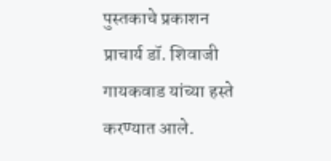पुस्तकाचे प्रकाशन प्राचार्य डॉ. शिवाजी गायकवाड यांच्या हस्ते करण्यात आले.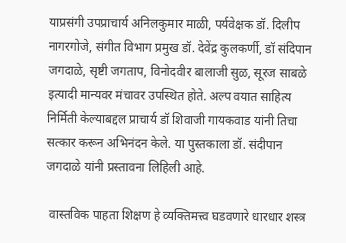याप्रसंगी उपप्राचार्य अनिलकुमार माळी, पर्यवेक्षक डॉ. दिलीप नागरगोजे, संगीत विभाग प्रमुख डॉ. देवेंद्र कुलकर्णी, डॉ संदिपान जगदाळे, सृष्टी जगताप, विनोदवीर बालाजी सुळ, सूरज साबळे इत्यादी मान्यवर मंचावर उपस्थित होते. अल्प वयात साहित्य निर्मिती केल्याबद्दल प्राचार्य डॉ शिवाजी गायकवाड यांनी तिचा सत्कार करून अभिनंदन केले. या पुस्तकाला डॉ. संदीपान जगदाळे यांनी प्रस्तावना लिहिली आहे.

 वास्तविक पाहता शिक्षण हे व्यक्तिमत्त्व घडवणारे धारधार शस्त्र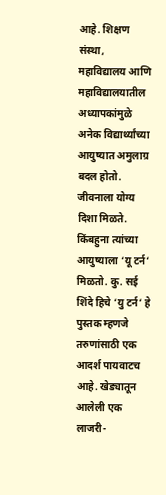आहे. शिक्षण संस्था, महाविद्यालय आणि महाविद्यालयातील अध्यापकांमुळे अनेक विद्यार्थ्यांच्या आयुष्यात अमुलाग्र बदल होतो. जीवनाला योग्य दिशा मिळते. किंबहुना त्यांच्या आयुष्याला ‘यू टर्न‘ मिळतो. कु. सई शिंदे हिचे ‘यु टर्न‘ हे पुस्तक म्हणजे तरुणांसाठी एक आदर्श पायवाटच आहे. खेड्यातून आलेली एक लाजरी-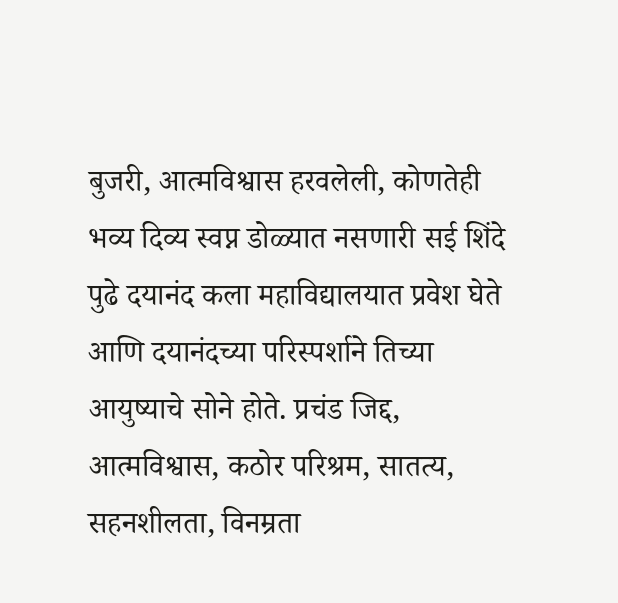बुजरी, आत्मविश्वास हरवलेली, कोणतेही भव्य दिव्य स्वप्न डोळ्यात नसणारी सई शिंदे पुढे दयानंद कला महाविद्यालयात प्रवेश घेते आणि दयानंदच्या परिस्पर्शाने तिच्या आयुष्याचे सोने होते. प्रचंड जिद्द, आत्मविश्वास, कठोर परिश्रम, सातत्य, सहनशीलता, विनम्रता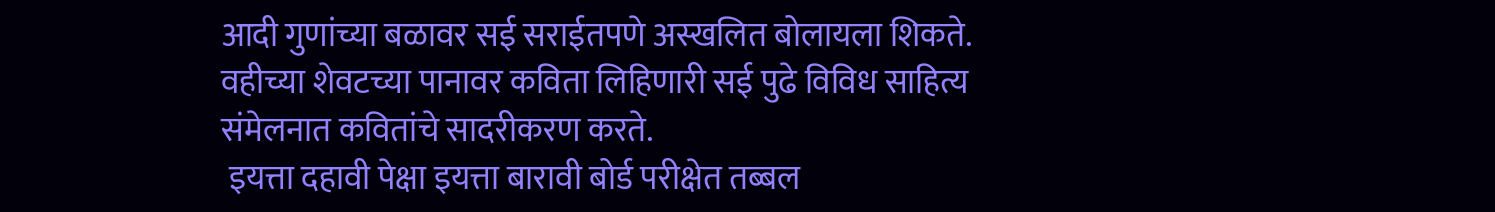आदी गुणांच्या बळावर सई सराईतपणे अस्खलित बोलायला शिकते. वहीच्या शेवटच्या पानावर कविता लिहिणारी सई पुढे विविध साहित्य संमेलनात कवितांचे सादरीकरण करते.
 इयत्ता दहावी पेक्षा इयत्ता बारावी बोर्ड परीक्षेत तब्बल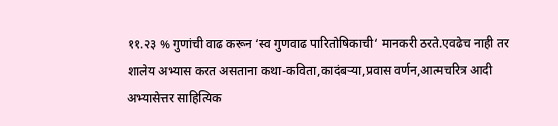११.२३ % गुणांची वाढ करून ‘स्व गुणवाढ पारितोषिकाची‘ मानकरी ठरते.एवढेच नाही तर शालेय अभ्यास करत असताना कथा-कविता,कादंबऱ्या,प्रवास वर्णन,आत्मचरित्र आदी अभ्यासेत्तर साहित्यिक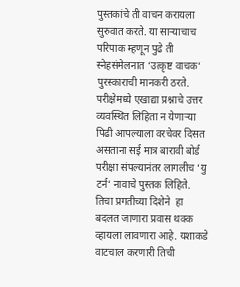पुस्तकांचे ती वाचन करायला सुरुवात करते. या साऱ्याचाच परिपाक म्हणून पुढे ती स्नेहसंमेलनात ‘उत्कृष्ट वाचक‘ पुरस्काराची मानकरी ठरते. परीक्षेमध्ये एखाद्या प्रश्नाचे उत्तर व्यवस्थित लिहिता न येणाऱ्या पिढी आपल्याला वरचेवर दिसत असताना सई मात्र बारावी बोर्ड परीक्षा संपल्यानंतर लागलीच ‘यु टर्न‘ नावाचे पुस्तक लिहिते. तिचा प्रगतीच्या दिशेने  हा बदलत जाणारा प्रवास थक्क व्हायला लावणारा आहे. यशाकडे वाटचाल करणारी तिची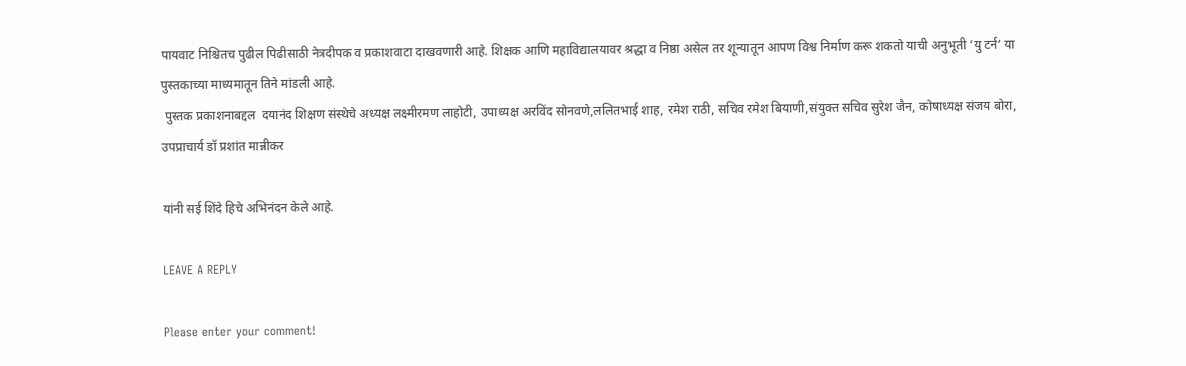पायवाट निश्चितच पुढील पिढीसाठी नेत्रदीपक व प्रकाशवाटा दाखवणारी आहे. शिक्षक आणि महाविद्यालयावर श्रद्धा व निष्ठा असेल तर शून्यातून आपण विश्व निर्माण करू शकतो याची अनुभूती ‘यु टर्न‘ या पुस्तकाच्या माध्यमातून तिने मांडली आहे.
 पुस्तक प्रकाशनाबद्दल  दयानंद शिक्षण संस्थेचे अध्यक्ष लक्ष्मीरमण लाहोटी, उपाध्यक्ष अरविंद सोनवणे,ललितभाई शाह, रमेश राठी, सचिव रमेश बियाणी,संयुक्त सचिव सुरेश जैन, कोषाध्यक्ष संजय बोरा, उपप्राचार्य डॉ प्रशांत मान्नीकर

यांनी सई शिंदे हिचे अभिनंदन केले आहे.

LEAVE A REPLY

Please enter your comment!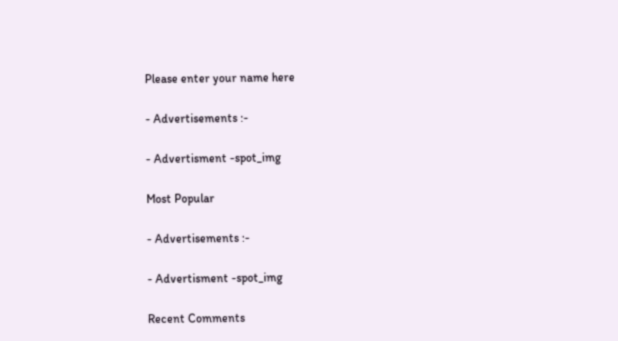Please enter your name here

- Advertisements :-

- Advertisment -spot_img

Most Popular

- Advertisements :-

- Advertisment -spot_img

Recent Comments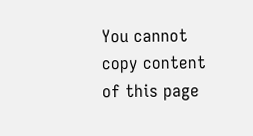You cannot copy content of this page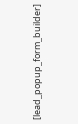[lead_popup_form_builder]